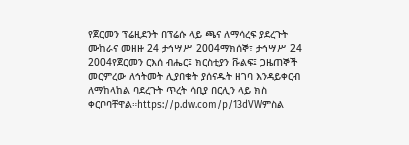የጀርመን ፕሬዚደንት በፕሬሱ ላይ ጫና ለማሳረፍ ያደረጉት ሙከራና መዘዙ 24 ታኅሣሥ 2004ማክሰኞ፣ ታኅሣሥ 24 2004የጀርመን ርእሰ ብሔር፤ ክርስቲያን ቩልፍ፤ ጋዜጠኞች መርምረው ለኅትመት ሊያበቁት ያሰናዱት ዘገባ እንዳይቀርብ ለማከላከል ባደረጉት ጥረት ሳቢያ በርሊን ላይ ክስ ቀርቦባቸዋል።https://p.dw.com/p/13dVWምስል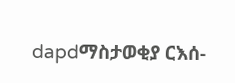dapdማስታወቂያ ርእሰ-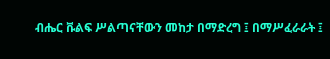ብሔር ቩልፍ ሥልጣናቸውን መከታ በማድረግ ፤ በማሥፈራራት ፤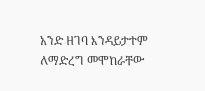አንድ ዘገባ እንዳይታተም ለማድረግ መሞከራቸው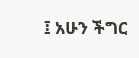፤ አሁን ችግር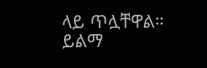ላይ ጥሏቸዋል። ይልማ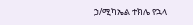ኃ/ሚካኤል ተክሌ የኋላ